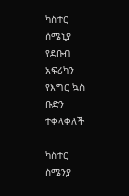ካስተር ሰሜኒያ የደቡብ አፍሪካን የእግር ኳስ ቡድን ተቀላቀለች

ካስተር ስሜንያ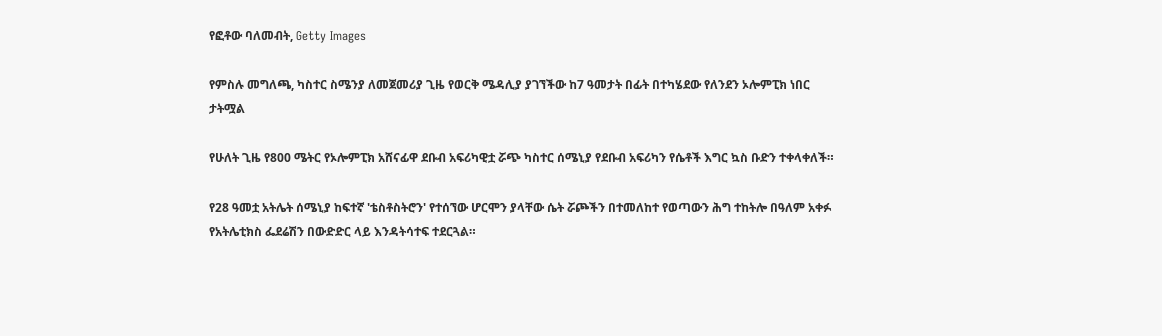የፎቶው ባለመብት, Getty Images

የምስሉ መግለጫ, ካስተር ስሜንያ ለመጀመሪያ ጊዜ የወርቅ ሜዳሊያ ያገኘችው ከ7 ዓመታት በፊት በተካሄደው የለንደን ኦሎምፒክ ነበር
ታትሟል

የሁለት ጊዜ የ800 ሜትር የኦሎምፒክ አሸናፊዋ ደቡብ አፍሪካዊቷ ሯጭ ካስተር ሰሜኒያ የደቡብ አፍሪካን የሴቶች እግር ኳስ ቡድን ተቀላቀለች።

የ28 ዓመቷ አትሌት ሰሜኒያ ከፍተኛ 'ቴስቶስትሮን' የተሰኘው ሆርሞን ያላቸው ሴት ሯጮችን በተመለከተ የወጣውን ሕግ ተከትሎ በዓለም አቀፉ የአትሌቲክስ ፌደሬሽን በውድድር ላይ እንዳትሳተፍ ተደርጓል።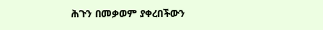ሕጉን በመቃወም ያቀረበችውን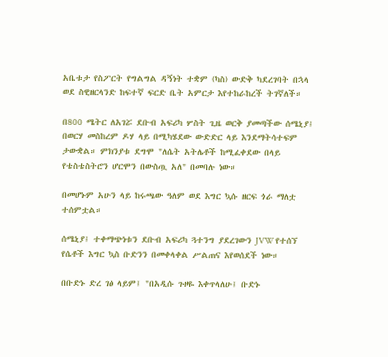አቤቱታ የስፖርት የግልግል ዳኝነት ተቋም (ካስ) ውድቅ ካደረገባት በኋላ ወደ ስዊዘርላንድ ከፍተኛ ፍርድ ቤት አምርታ እየተከራከረች ትገኛለች።

በ800 ሜትር ለአገሯ ደቡብ አፍሪካ ሦስት ጊዜ ወርቅ ያመጣችው ሰሜኒያ፤ በወርሃ መስከረም ዶሃ ላይ በሚካሄደው ውድድር ላይ እንደማትሳተፍም ታውቋል። ምክንያቱ ደግሞ "ለሴት አትሌቶች ከሚፈቀደው በላይ የቴስቴስትሮን ሆርሞን በውስጧ አለ" በመባሉ ነው።

በመሆኑም አሁን ላይ ከሩጫው ዓለም ወደ እግር ኳሱ ዘርፍ ጎራ ማለቷ ተሰምቷል።

ሰሜኒያ፤ ተቀማጭነቱን ደቡብ አፍሪካ ጓተንግ ያደረገውን JVW የተሰኘ የሴቶች እግር ኳስ ቡድንን በመቀላቀል ሥልጠና እየወሰደች ነው።

በቡድኑ ድረ ገፅ ላይም፤ "በአዲሱ ጉዞዬ እቀጥላለሁ፤ ቡድኑ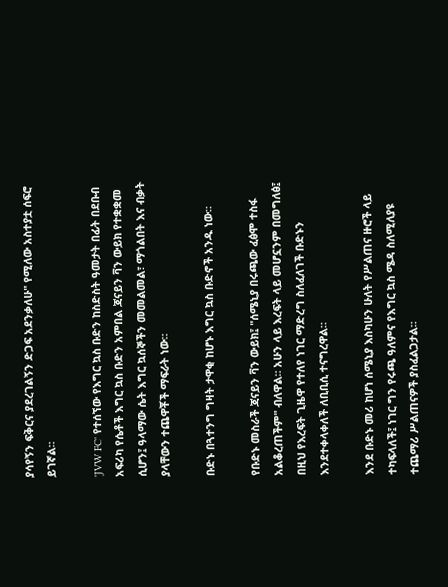ያሳየኝን ፍቅርና ያደረገልኝን ድጋፍ አደንቃለሁ" የሚለው አስተያቷ ሰፍሮ ይገኛል።

'JVW FC' የተሰኘው የእግር ኳስ ቡድን ከስድስት ዓመታት በፊት በደቡብ አፍሪካ የሴቶች እግር ኳስ ቡድን አምበል ጃናይን ቫን ውይክ የተቋቋመ ሲሆን፤ ዓላማው ሴት እግር ኳሰኞችን መመልመል፣ ማጎልበት እና ብቃት ያላቸውን ተጨዋቾች ማፍራት ነው።

ቡድኑ በጓተንግ ግዛት ታዋቂ ከሆኑ እግር ኳስ ቡድኖች አንዱ ነው።

የቡድኑ መስራች ጃናይን ቫን ውይክ፤ "ሰሜኒያ በሩጫው ፈፅሞ ተስፋ አልቆረጠችም" ብለዋል። አሁን ላይ እረፍት ላይ መሆኗንም በመግለፅ፤ በዚህ የእረፍት ጊዜዋ የተለየ ነገር ማድረግ ስለፈለገች ቡድኑን እንደተቀላቀለች ለቢቢሲ ተናግረዋል።

እንደ ቡድኑ መሪ ከሆነ ሰሜኒያ እስካሁን ሁለት የሥልጠና ዙሮች ላይ ተካፍላለች፤ ነገር ግን የሩጫ ዓለምና የእግር ኳስ ሜዳ ስለሚለያዩ ተጨማሪ ሥልጠናዎች ያስፈልጋታል።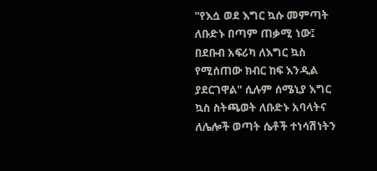"የእሷ ወደ እግር ኳሱ መምጣት ለቡድኑ በጣም ጠቃሚ ነው፤ በደቡብ አፍሪካ ለእግር ኳስ የሚሰጠው ክብር ከፍ እንዲል ያደርገዋል" ሲሉም ሰሜኒያ እግር ኳስ ስትጫወት ለቡድኑ አባላትና ለሌሎች ወጣት ሴቶች ተነሳሽነትን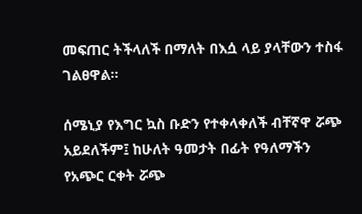መፍጠር ትችላለች በማለት በእሷ ላይ ያላቸውን ተስፋ ገልፀዋል።

ሰሜኒያ የእግር ኳስ ቡድን የተቀላቀለች ብቸኛዋ ሯጭ አይደለችም፤ ከሁለት ዓመታት በፊት የዓለማችን የአጭር ርቀት ሯጭ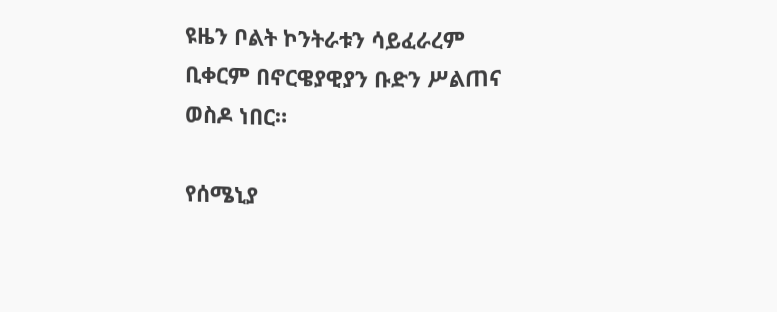ዩዜን ቦልት ኮንትራቱን ሳይፈራረም ቢቀርም በኖርዌያዊያን ቡድን ሥልጠና ወስዶ ነበር።

የሰሜኒያ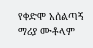የቀድሞ አሰልጣኝ ማሪያ ሙቶላም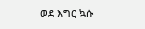ወደ እግር ኳሱ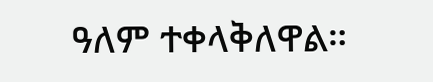ዓለም ተቀላቅለዋል።